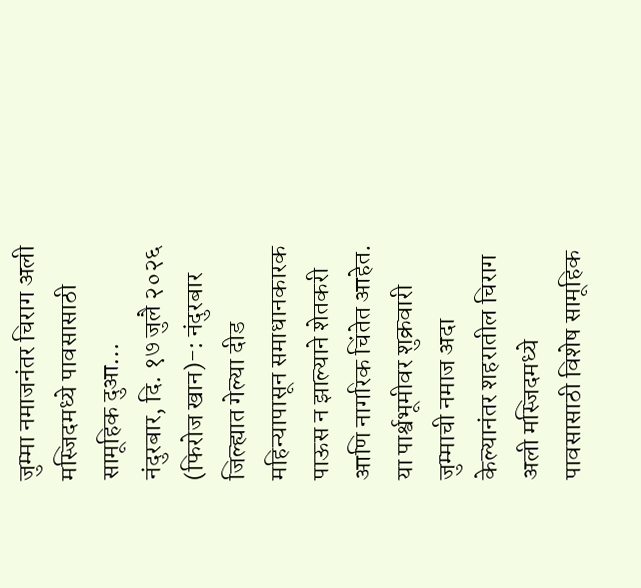जुम्मा नमाजनंतर चिराग अली मस्जिदमध्ये पावसासाठी सामूहिक दुआ…
नंदुरबार, दि. १७ जुलै २०२६ (फिरोज खान)-: नंदुरबार जिल्ह्यात गेल्या दीड महिन्यापासून समाधानकारक पाऊस न झाल्याने शेतकरी आणि नागरिक चिंतेत आहेत. या पार्श्वभूमीवर शुक्रवारी जुम्माची नमाज अदा केल्यानंतर शहरातील चिराग अली मस्जिदमध्ये पावसासाठी विशेष सामूहिक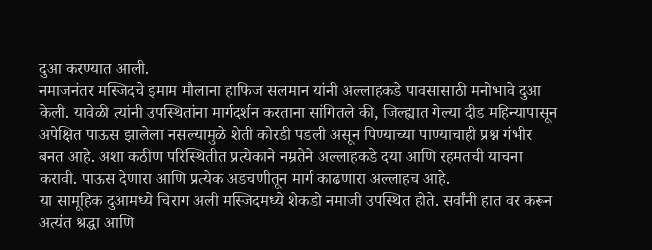दुआ करण्यात आली.
नमाजनंतर मस्जिदचे इमाम मौलाना हाफिज सलमान यांनी अल्लाहकडे पावसासाठी मनोभावे दुआ केली. यावेळी त्यांनी उपस्थितांना मार्गदर्शन करताना सांगितले की, जिल्ह्यात गेल्या दीड महिन्यापासून अपेक्षित पाऊस झालेला नसल्यामुळे शेती कोरडी पडली असून पिण्याच्या पाण्याचाही प्रश्न गंभीर बनत आहे. अशा कठीण परिस्थितीत प्रत्येकाने नम्रतेने अल्लाहकडे दया आणि रहमतची याचना करावी. पाऊस देणारा आणि प्रत्येक अडचणीतून मार्ग काढणारा अल्लाहच आहे.
या सामूहिक दुआमध्ये चिराग अली मस्जिदमध्ये शेकडो नमाजी उपस्थित होते. सर्वांनी हात वर करून अत्यंत श्रद्धा आणि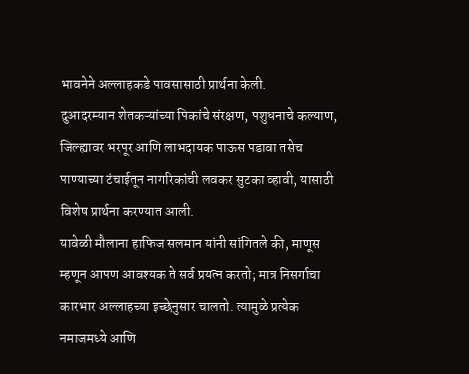भावनेने अल्लाहकडे पावसासाठी प्रार्थना केली.
दुआदरम्यान शेतकऱ्यांच्या पिकांचे संरक्षण, पशुधनाचे कल्याण, जिल्ह्यावर भरपूर आणि लाभदायक पाऊस पडावा तसेच पाण्याच्या टंचाईतून नागरिकांची लवकर सुटका व्हावी, यासाठी विशेष प्रार्थना करण्यात आली.
यावेळी मौलाना हाफिज सलमान यांनी सांगितले की, माणूस म्हणून आपण आवश्यक ते सर्व प्रयत्न करतो; मात्र निसर्गाचा कारभार अल्लाहच्या इच्छेनुसार चालतो. त्यामुळे प्रत्येक नमाजमध्ये आणि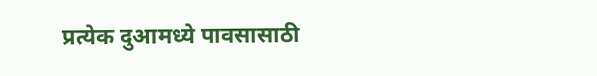प्रत्येक दुआमध्ये पावसासाठी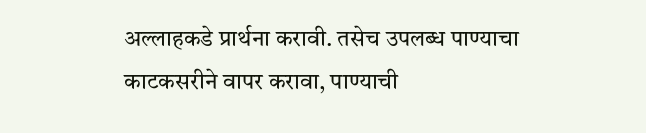अल्लाहकडे प्रार्थना करावी. तसेच उपलब्ध पाण्याचा काटकसरीने वापर करावा, पाण्याची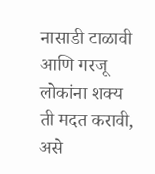नासाडी टाळावी आणि गरजू लोकांना शक्य ती मदत करावी, असे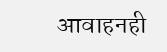आवाहनही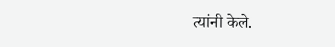त्यांनी केले.